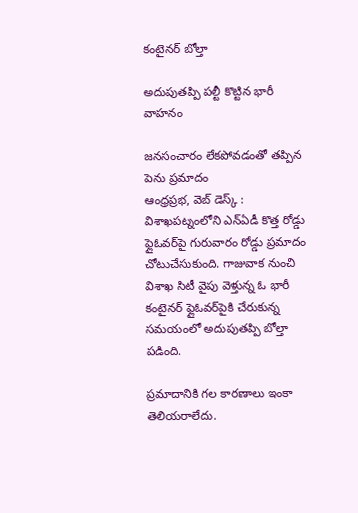కంటైనర్ బోల్తా

అదుపుతప్పి పల్టీ కొట్టిన భారీ వాహనం

జనసంచారం లేకపోవడంతో తప్పిన పెను ప్రమాదం
ఆంధ్రప్రభ, వెబ్ డెస్క్ : విశాఖపట్నంలోని ఎన్‌ఏడీ కొత్త రోడ్డు ఫ్లైఓవర్‌పై గురువారం రోడ్డు ప్రమాదం చోటుచేసుకుంది. గాజువాక నుంచి విశాఖ సిటీ వైపు వెళ్తున్న ఓ భారీ కంటైనర్ ఫ్లైఓవర్‌పైకి చేరుకున్న సమయంలో అదుపుతప్పి బోల్తా పడింది.

ప్రమాదానికి గల కారణాలు ఇంకా తెలియరాలేదు.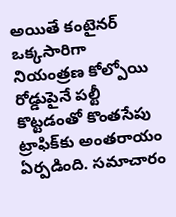అయితే కంటైనర్ ఒక్కసారిగా నియంత్రణ కోల్పోయి రోడ్డుపైనే పల్టీ కొట్టడంతో కొంతసేపు ట్రాఫిక్‌కు అంతరాయం ఏర్పడింది. సమాచారం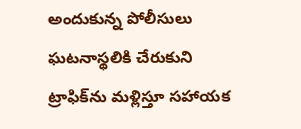అందుకున్న పోలీసులు ఘటనాస్థలికి చేరుకుని ట్రాఫిక్‌ను మళ్లిస్తూ సహాయక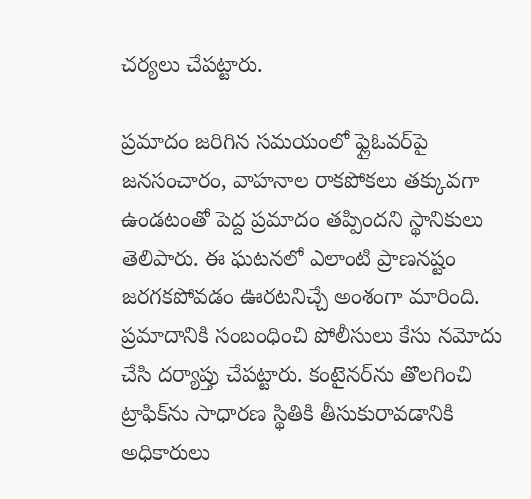చర్యలు చేపట్టారు.

ప్రమాదం జరిగిన సమయంలో ఫ్లైఓవర్‌పై జనసంచారం, వాహనాల రాకపోకలు తక్కువగా ఉండటంతో పెద్ద ప్రమాదం తప్పిందని స్థానికులు తెలిపారు. ఈ ఘటనలో ఎలాంటి ప్రాణనష్టం జరగకపోవడం ఊరటనిచ్చే అంశంగా మారింది. ప్రమాదానికి సంబంధించి పోలీసులు కేసు నమోదు చేసి దర్యాప్తు చేపట్టారు. కంటైనర్‌ను తొలగించి ట్రాఫిక్‌ను సాధారణ స్థితికి తీసుకురావడానికి అధికారులు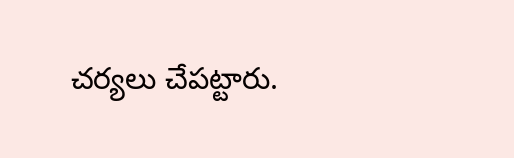చర్యలు చేపట్టారు.